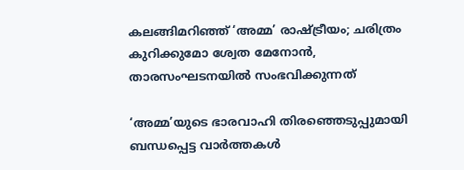കലങ്ങിമറിഞ്ഞ് ‘അമ്മ’ രാഷ്ട്രീയം; ചരിത്രം കുറിക്കുമോ ശ്വേത മേനോന്‍, താരസംഘടനയില്‍ സംഭവിക്കുന്നത്

‘അമ്മ’യുടെ ഭാരവാഹി തിരഞ്ഞെടുപ്പുമായി ബന്ധപ്പെട്ട വാര്‍ത്തകള്‍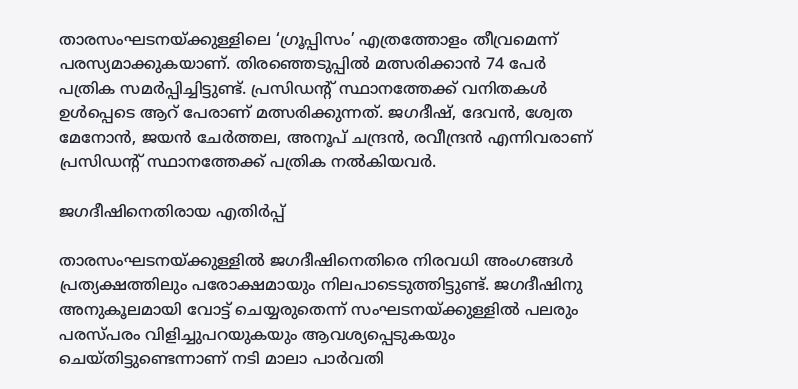താരസംഘടനയ്ക്കുള്ളിലെ ‘ഗ്രൂപ്പിസം’ എത്രത്തോളം തീവ്രമെന്ന് പരസ്യമാക്കുകയാണ്. തിരഞ്ഞെടുപ്പില്‍ മത്സരിക്കാന്‍ 74 പേര്‍ പത്രിക സമര്‍പ്പിച്ചിട്ടുണ്ട്. പ്രസിഡന്റ് സ്ഥാനത്തേക്ക് വനിതകള്‍ ഉള്‍പ്പെടെ ആറ് പേരാണ് മത്സരിക്കുന്നത്. ജഗദീഷ്, ദേവന്‍, ശ്വേത മേനോന്‍, ജയന്‍ ചേര്‍ത്തല, അനൂപ് ചന്ദ്രന്‍, രവീന്ദ്രന്‍ എന്നിവരാണ് പ്രസിഡന്റ് സ്ഥാനത്തേക്ക് പത്രിക നല്‍കിയവര്‍.

ജഗദീഷിനെതിരായ എതിര്‍പ്പ്

താരസംഘടനയ്ക്കുള്ളില്‍ ജഗദീഷിനെതിരെ നിരവധി അംഗങ്ങള്‍ പ്രത്യക്ഷത്തിലും പരോക്ഷമായും നിലപാടെടുത്തിട്ടുണ്ട്. ജഗദീഷിനു അനുകൂലമായി വോട്ട് ചെയ്യരുതെന്ന് സംഘടനയ്ക്കുള്ളില്‍ പലരും പരസ്പരം വിളിച്ചുപറയുകയും ആവശ്യപ്പെടുകയും ചെയ്തിട്ടുണ്ടെന്നാണ് നടി മാലാ പാര്‍വതി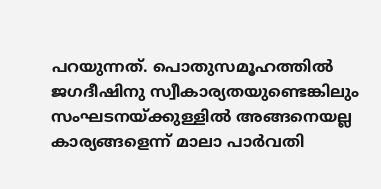പറയുന്നത്. പൊതുസമൂഹത്തില്‍ ജഗദീഷിനു സ്വീകാര്യതയുണ്ടെങ്കിലും സംഘടനയ്ക്കുള്ളില്‍ അങ്ങനെയല്ല കാര്യങ്ങളെന്ന് മാലാ പാര്‍വതി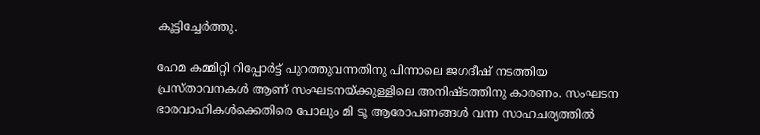കൂട്ടിച്ചേര്‍ത്തു.

ഹേമ കമ്മിറ്റി റിപ്പോര്‍ട്ട് പുറത്തുവന്നതിനു പിന്നാലെ ജഗദീഷ് നടത്തിയ പ്രസ്താവനകള്‍ ആണ് സംഘടനയ്ക്കുള്ളിലെ അനിഷ്ടത്തിനു കാരണം. സംഘടന ഭാരവാഹികള്‍ക്കെതിരെ പോലും മി ടൂ ആരോപണങ്ങള്‍ വന്ന സാഹചര്യത്തില്‍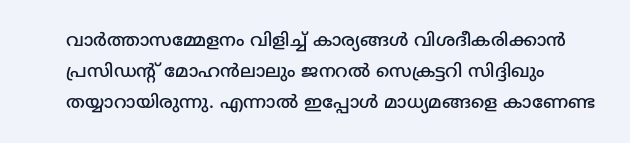വാര്‍ത്താസമ്മേളനം വിളിച്ച് കാര്യങ്ങള്‍ വിശദീകരിക്കാന്‍ പ്രസിഡന്റ് മോഹന്‍ലാലും ജനറല്‍ സെക്രട്ടറി സിദ്ദിഖും തയ്യാറായിരുന്നു. എന്നാല്‍ ഇപ്പോള്‍ മാധ്യമങ്ങളെ കാണേണ്ട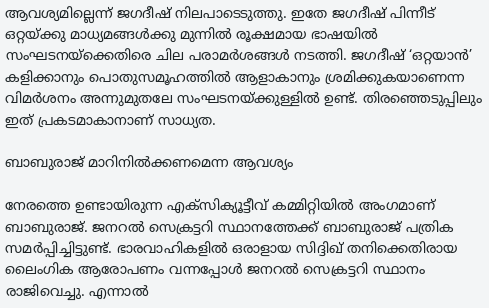ആവശ്യമില്ലെന്ന് ജഗദീഷ് നിലപാടെടുത്തു. ഇതേ ജഗദീഷ് പിന്നീട് ഒറ്റയ്ക്കു മാധ്യമങ്ങള്‍ക്കു മുന്നില്‍ രൂക്ഷമായ ഭാഷയില്‍ സംഘടനയ്‌ക്കെതിരെ ചില പരാമര്‍ശങ്ങള്‍ നടത്തി. ജഗദീഷ് ‘ഒറ്റയാന്‍’ കളിക്കാനും പൊതുസമൂഹത്തില്‍ ആളാകാനും ശ്രമിക്കുകയാണെന്ന വിമര്‍ശനം അന്നുമുതലേ സംഘടനയ്ക്കുള്ളില്‍ ഉണ്ട്. തിരഞ്ഞെടുപ്പിലും ഇത് പ്രകടമാകാനാണ് സാധ്യത.

ബാബുരാജ് മാറിനില്‍ക്കണമെന്ന ആവശ്യം

നേരത്തെ ഉണ്ടായിരുന്ന എക്‌സിക്യൂട്ടീവ് കമ്മിറ്റിയില്‍ അംഗമാണ് ബാബുരാജ്. ജനറല്‍ സെക്രട്ടറി സ്ഥാനത്തേക്ക് ബാബുരാജ് പത്രിക സമര്‍പ്പിച്ചിട്ടുണ്ട്. ഭാരവാഹികളില്‍ ഒരാളായ സിദ്ദിഖ് തനിക്കെതിരായ ലൈംഗിക ആരോപണം വന്നപ്പോള്‍ ജനറല്‍ സെക്രട്ടറി സ്ഥാനം രാജിവെച്ചു. എന്നാല്‍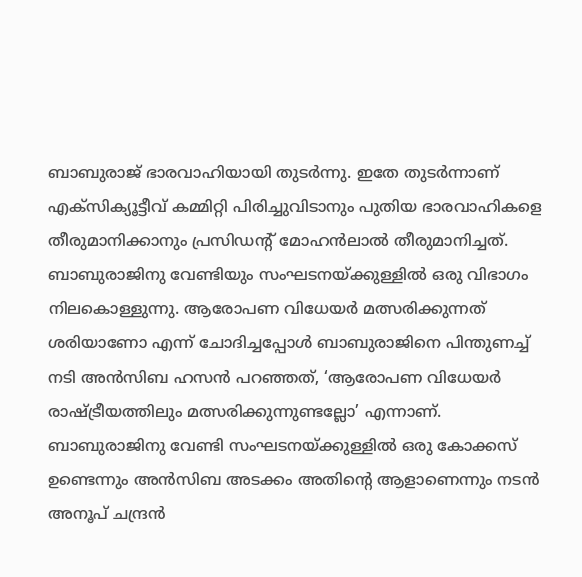ബാബുരാജ് ഭാരവാഹിയായി തുടര്‍ന്നു. ഇതേ തുടര്‍ന്നാണ് എക്‌സിക്യൂട്ടീവ് കമ്മിറ്റി പിരിച്ചുവിടാനും പുതിയ ഭാരവാഹികളെ തീരുമാനിക്കാനും പ്രസിഡന്റ് മോഹന്‍ലാല്‍ തീരുമാനിച്ചത്. ബാബുരാജിനു വേണ്ടിയും സംഘടനയ്ക്കുള്ളില്‍ ഒരു വിഭാഗം നിലകൊള്ളുന്നു. ആരോപണ വിധേയര്‍ മത്സരിക്കുന്നത് ശരിയാണോ എന്ന് ചോദിച്ചപ്പോള്‍ ബാബുരാജിനെ പിന്തുണച്ച് നടി അന്‍സിബ ഹസന്‍ പറഞ്ഞത്, ‘ആരോപണ വിധേയര്‍ രാഷ്ട്രീയത്തിലും മത്സരിക്കുന്നുണ്ടല്ലോ’ എന്നാണ്. ബാബുരാജിനു വേണ്ടി സംഘടനയ്ക്കുള്ളില്‍ ഒരു കോക്കസ് ഉണ്ടെന്നും അന്‍സിബ അടക്കം അതിന്റെ ആളാണെന്നും നടന്‍ അനൂപ് ചന്ദ്രന്‍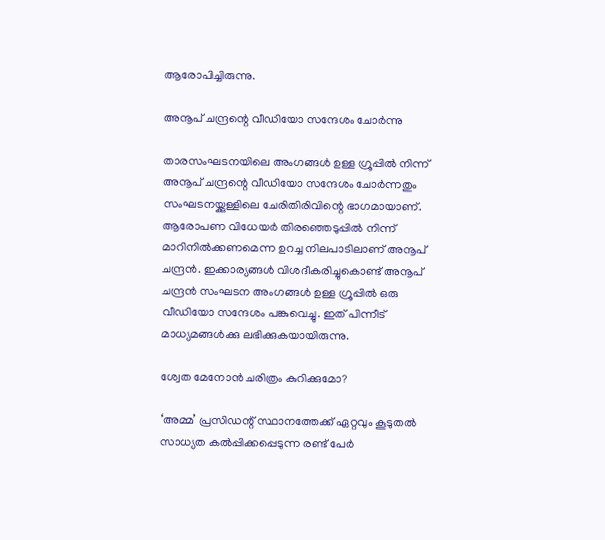ആരോപിച്ചിരുന്നു.

അനൂപ് ചന്ദ്രന്റെ വീഡിയോ സന്ദേശം ചോര്‍ന്നു

താരസംഘടനയിലെ അംഗങ്ങള്‍ ഉള്ള ഗ്രൂപ്പില്‍ നിന്ന് അനൂപ് ചന്ദ്രന്റെ വീഡിയോ സന്ദേശം ചോര്‍ന്നതും സംഘടനയ്ക്കുള്ളിലെ ചേരിതിരിവിന്റെ ഭാഗമായാണ്. ആരോപണ വിധേയര്‍ തിരഞ്ഞെടുപ്പില്‍ നിന്ന് മാറിനില്‍ക്കണമെന്ന ഉറച്ച നിലപാടിലാണ് അനൂപ് ചന്ദ്രന്‍. ഇക്കാര്യങ്ങള്‍ വിശദീകരിച്ചുകൊണ്ട് അനൂപ് ചന്ദ്രന്‍ സംഘടന അംഗങ്ങള്‍ ഉള്ള ഗ്രൂപ്പില്‍ ഒരു വീഡിയോ സന്ദേശം പങ്കുവെച്ചു. ഇത് പിന്നീട് മാധ്യമങ്ങള്‍ക്കു ലഭിക്കുകയായിരുന്നു.

ശ്വേത മേനോന്‍ ചരിത്രം കുറിക്കുമോ?

‘അമ്മ’ പ്രസിഡന്റ് സ്ഥാനത്തേക്ക് ഏറ്റവും കൂടുതല്‍ സാധ്യത കല്‍പ്പിക്കപ്പെടുന്ന രണ്ട് പേര്‍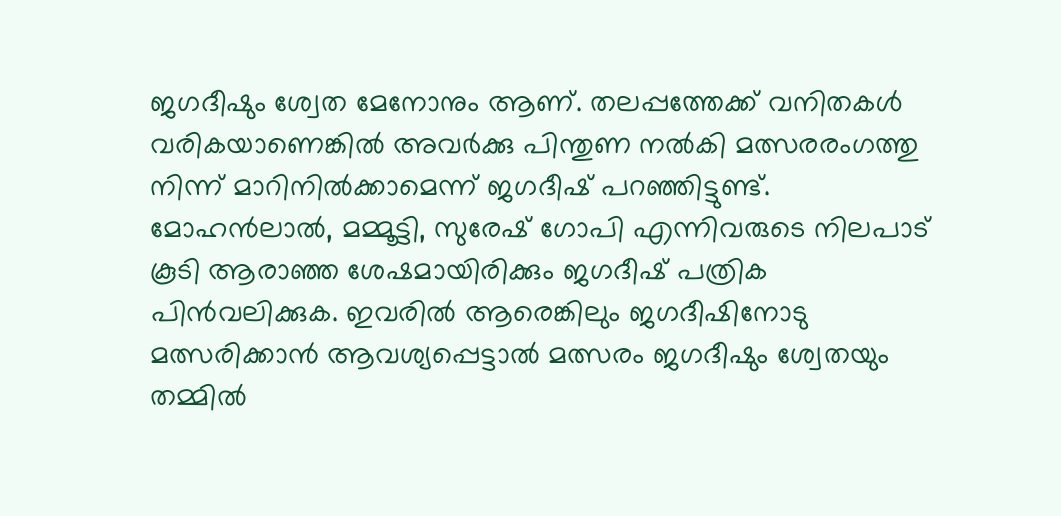ജഗദീഷും ശ്വേത മേനോനും ആണ്. തലപ്പത്തേക്ക് വനിതകള്‍ വരികയാണെങ്കില്‍ അവര്‍ക്കു പിന്തുണ നല്‍കി മത്സരരംഗത്തു നിന്ന് മാറിനില്‍ക്കാമെന്ന് ജഗദീഷ് പറഞ്ഞിട്ടുണ്ട്. മോഹന്‍ലാല്‍, മമ്മൂട്ടി, സുരേഷ് ഗോപി എന്നിവരുടെ നിലപാട് കൂടി ആരാഞ്ഞ ശേഷമായിരിക്കും ജഗദീഷ് പത്രിക പിന്‍വലിക്കുക. ഇവരില്‍ ആരെങ്കിലും ജഗദീഷിനോടു മത്സരിക്കാന്‍ ആവശ്യപ്പെട്ടാല്‍ മത്സരം ജഗദീഷും ശ്വേതയും തമ്മില്‍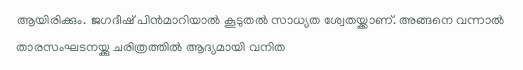ആയിരിക്കും. ജഗദീഷ് പിന്‍മാറിയാല്‍ കൂടുതല്‍ സാധ്യത ശ്വേതയ്ക്കാണ്. അങ്ങനെ വന്നാല്‍ താരസംഘടനയ്ക്കു ചരിത്രത്തില്‍ ആദ്യമായി വനിത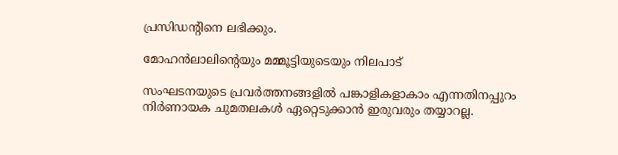പ്രസിഡന്റിനെ ലഭിക്കും.

മോഹന്‍ലാലിന്റെയും മമ്മൂട്ടിയുടെയും നിലപാട്

സംഘടനയുടെ പ്രവര്‍ത്തനങ്ങളില്‍ പങ്കാളികളാകാം എന്നതിനപ്പുറം നിര്‍ണായക ചുമതലകള്‍ ഏറ്റെടുക്കാന്‍ ഇരുവരും തയ്യാറല്ല.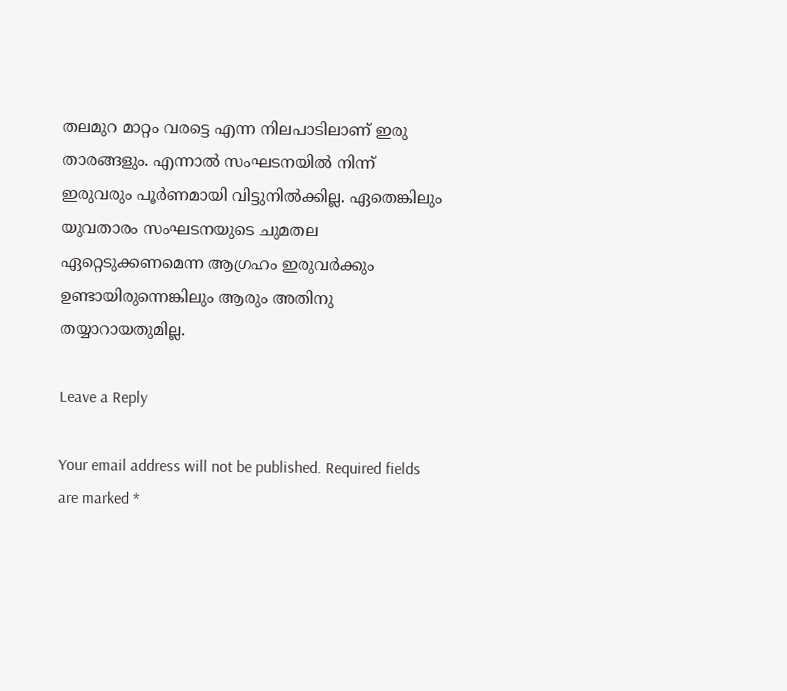തലമുറ മാറ്റം വരട്ടെ എന്ന നിലപാടിലാണ് ഇരു താരങ്ങളും. എന്നാല്‍ സംഘടനയില്‍ നിന്ന് ഇരുവരും പൂര്‍ണമായി വിട്ടുനില്‍ക്കില്ല. ഏതെങ്കിലും യുവതാരം സംഘടനയുടെ ചുമതല ഏറ്റെടുക്കണമെന്ന ആഗ്രഹം ഇരുവര്‍ക്കും ഉണ്ടായിരുന്നെങ്കിലും ആരും അതിനു തയ്യാറായതുമില്ല.

Leave a Reply

Your email address will not be published. Required fields are marked *